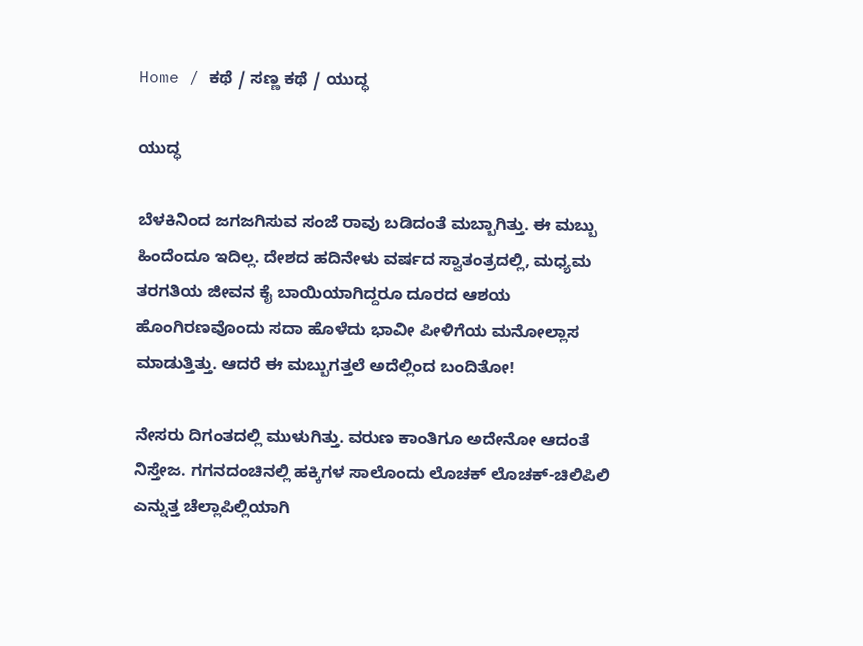Home / ಕಥೆ / ಸಣ್ಣ ಕಥೆ / ಯುದ್ಧ

ಯುದ್ಧ

ಬೆಳಕಿನಿಂದ ಜಗಜಗಿಸುವ ಸಂಜೆ ರಾವು ಬಡಿದಂತೆ ಮಬ್ಬಾಗಿತ್ತು. ಈ ಮಬ್ಬು ಹಿಂದೆಂದೂ ಇದಿಲ್ಲ. ದೇಶದ ಹದಿನೇಳು ವರ್ಷದ ಸ್ವಾತಂತ್ರದಲ್ಲಿ, ಮಧ್ಯಮ ತರಗತಿಯ ಜೀವನ ಕೈ ಬಾಯಿಯಾಗಿದ್ದರೂ ದೂರದ ಆಶಯ ಹೊಂಗಿರಣವೊಂದು ಸದಾ ಹೊಳೆದು ಭಾವೀ ಪೀಳಿಗೆಯ ಮನೋಲ್ಲಾಸ ಮಾಡುತ್ತಿತ್ತು. ಆದರೆ ಈ ಮಬ್ಬುಗತ್ತಲೆ ಅದೆಲ್ಲಿಂದ ಬಂದಿತೋ!

ನೇಸರು ದಿಗಂತದಲ್ಲಿ ಮುಳುಗಿತ್ತು. ವರುಣ ಕಾಂತಿಗೂ ಅದೇನೋ ಆದಂತೆ ನಿಸ್ತೇಜ. ಗಗನದಂಚಿನಲ್ಲಿ ಹಕ್ಕಿಗಳ ಸಾಲೊಂದು ಲೊಚಕ್ ಲೊಚಕ್-ಚಿಲಿಪಿಲಿ ಎನ್ನುತ್ತ ಚೆಲ್ಲಾಪಿಲ್ಲಿಯಾಗಿ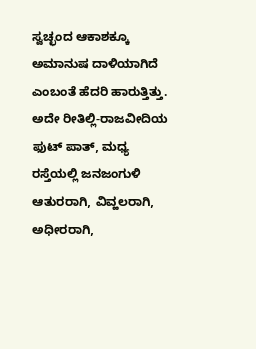ಸ್ವಚ್ಛಂದ ಆಕಾಶಕ್ಕೂ ಅಮಾನುಷ ದಾಳಿಯಾಗಿದೆ ಎಂಬಂತೆ ಹೆದರಿ ಹಾರುತ್ತಿತ್ತು. ಅದೇ ರೀತಿಲ್ಲಿ-ರಾಜವೀದಿಯ ಫುಟ್ ಪಾತ್, ಮಧ್ಯ ರಸ್ತೆಯಲ್ಲಿ ಜನಜಂಗುಳಿ ಆತುರರಾಗಿ, ವಿವ್ಹಲರಾಗಿ, ಅಧೀರರಾಗಿ,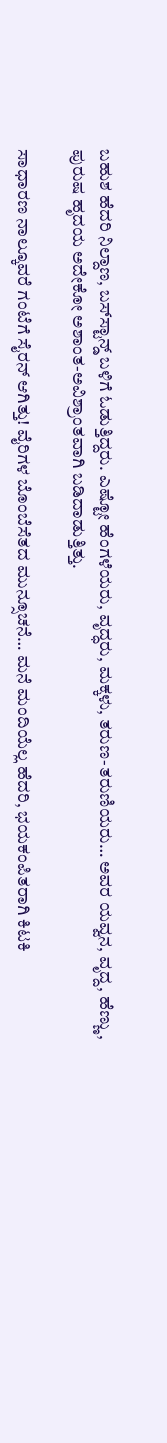ಬಹುಶ ಹೆದರಿ ನಿಲ್ದಾಣ, ಬಸ್‌ಸ್ಟಾನ್ಡ್ ಬಳಿಗೆ ಓಡುತ್ತಿದ್ದರು. ಎಷ್ಟೋ ಹೆಂಗಳೆಯರು, ವೃದ್ಧರು, ಮಕ್ಕಳು, ತರುಣ-ತರುಣಿಯರು… ಅವರ ಯವ್ವನ, ವೃದ್ದ, ಹೆಣ್ಣು, ಪುರುಷ ಹೃದಯ ಅದೇಕೋ ಅಶಾಂತ-ಅವಿಶ್ರಾಂತವಾಗಿ ಬಡಿದಾಡುತ್ತಿತ್ತು.

ಸಾಧಾರಣ ನಾಲ್ಕೂವರೆ ಗಂಟೆಗೆ ಸೈರನ್ ಆಗಿತ್ತು! ವೈರಿಗಳ ಬೊಂಬೆಸೆತದ ಮುನ್ಸೂಚನೆ… ಮನೆ ಮಂದಿಯೆಲ್ಲ ಹೆದರಿ, ಭಯಕಂಪಿತರಾಗಿ ಕಿಟಕಿ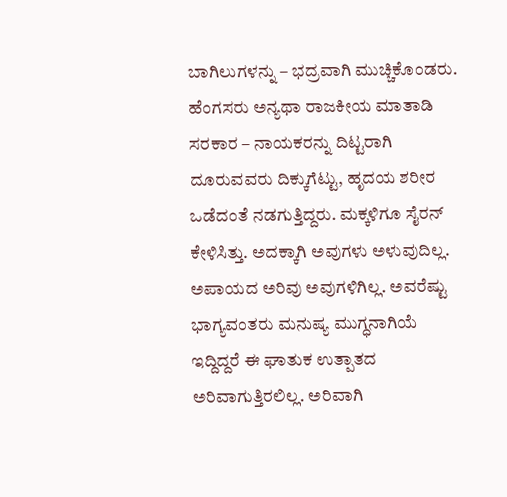ಬಾಗಿಲುಗಳನ್ನು – ಭದ್ರವಾಗಿ ಮುಚ್ಚಿಕೊಂಡರು. ಹೆಂಗಸರು ಅನ್ಯಥಾ ರಾಜಕೀಯ ಮಾತಾಡಿ ಸರಕಾರ – ನಾಯಕರನ್ನು ದಿಟ್ಟರಾಗಿ ದೂರುವವರು ದಿಕ್ಕುಗೆಟ್ಟು, ಹೃದಯ ಶರೀರ ಒಡೆದಂತೆ ನಡಗುತ್ತಿದ್ದರು. ಮಕ್ಕಳಿಗೂ ಸೈರನ್ ಕೇಳಿಸಿತ್ತು. ಅದಕ್ಕಾಗಿ ಅವುಗಳು ಅಳುವುದಿಲ್ಲ. ಅಪಾಯದ ಅರಿವು ಅವುಗಳಿಗಿಲ್ಲ. ಅವರೆಷ್ಟು ಭಾಗ್ಯವಂತರು ಮನುಷ್ಯ ಮುಗ್ಧನಾಗಿಯೆ ಇದ್ದಿದ್ದರೆ ಈ ಘಾತುಕ ಉತ್ಪಾತದ ಅರಿವಾಗುತ್ತಿರಲಿಲ್ಲ. ಅರಿವಾಗಿ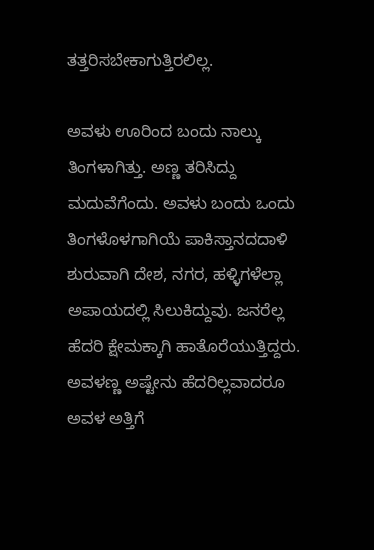ತತ್ತರಿಸಬೇಕಾಗುತ್ತಿರಲಿಲ್ಲ.

ಅವಳು ಊರಿಂದ ಬಂದು ನಾಲ್ಕು ತಿಂಗಳಾಗಿತ್ತು. ಅಣ್ಣ ತರಿಸಿದ್ದು ಮದುವೆಗೆಂದು. ಅವಳು ಬಂದು ಒಂದು ತಿಂಗಳೊಳಗಾಗಿಯೆ ಪಾಕಿಸ್ತಾನದದಾಳಿ ಶುರುವಾಗಿ ದೇಶ, ನಗರ, ಹಳ್ಳಿಗಳೆಲ್ಲಾ ಅಪಾಯದಲ್ಲಿ ಸಿಲುಕಿದ್ದುವು. ಜನರೆಲ್ಲ ಹೆದರಿ ಕ್ಷೇಮಕ್ಕಾಗಿ ಹಾತೊರೆಯುತ್ತಿದ್ದರು. ಅವಳಣ್ಣ ಅಷ್ಟೇನು ಹೆದರಿಲ್ಲವಾದರೂ ಅವಳ ಅತ್ತಿಗೆ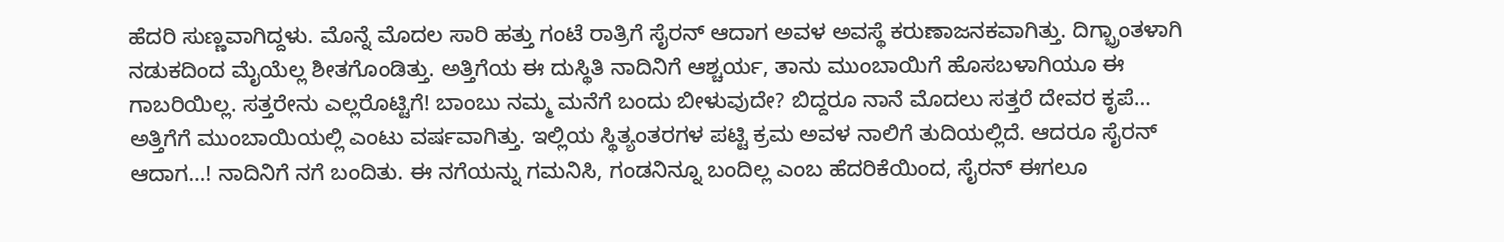ಹೆದರಿ ಸುಣ್ಣವಾಗಿದ್ದಳು. ಮೊನ್ನೆ ಮೊದಲ ಸಾರಿ ಹತ್ತು ಗಂಟೆ ರಾತ್ರಿಗೆ ಸೈರನ್ ಆದಾಗ ಅವಳ ಅವಸ್ಥೆ ಕರುಣಾಜನಕವಾಗಿತ್ತು. ದಿಗ್ಭ್ರಾಂತಳಾಗಿ ನಡುಕದಿಂದ ಮೈಯೆಲ್ಲ ಶೀತಗೊಂಡಿತ್ತು. ಅತ್ತಿಗೆಯ ಈ ದುಸ್ಥಿತಿ ನಾದಿನಿಗೆ ಆಶ್ಚರ್ಯ, ತಾನು ಮುಂಬಾಯಿಗೆ ಹೊಸಬಳಾಗಿಯೂ ಈ ಗಾಬರಿಯಿಲ್ಲ. ಸತ್ತರೇನು ಎಲ್ಲರೊಟ್ಟಿಗೆ! ಬಾಂಬು ನಮ್ಮ ಮನೆಗೆ ಬಂದು ಬೀಳುವುದೇ? ಬಿದ್ದರೂ ನಾನೆ ಮೊದಲು ಸತ್ತರೆ ದೇವರ ಕೃಪೆ… ಅತ್ತಿಗೆಗೆ ಮುಂಬಾಯಿಯಲ್ಲಿ ಎಂಟು ವರ್ಷವಾಗಿತ್ತು. ಇಲ್ಲಿಯ ಸ್ಥಿತ್ಯಂತರಗಳ ಪಟ್ಟಿ ಕ್ರಮ ಅವಳ ನಾಲಿಗೆ ತುದಿಯಲ್ಲಿದೆ. ಆದರೂ ಸೈರನ್ ಆದಾಗ…! ನಾದಿನಿಗೆ ನಗೆ ಬಂದಿತು. ಈ ನಗೆಯನ್ನು ಗಮನಿಸಿ, ಗಂಡನಿನ್ನೂ ಬಂದಿಲ್ಲ ಎಂಬ ಹೆದರಿಕೆಯಿಂದ, ಸೈರನ್ ಈಗಲೂ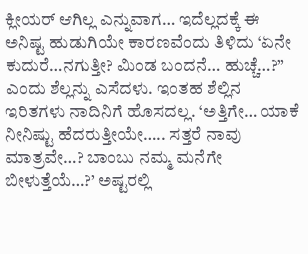ಕ್ಲೀಯರ್ ಆಗಿಲ್ಲ ಎನ್ನುವಾಗ… ಇದೆಲ್ಲದಕ್ಕೆ ಈ ಅನಿಷ್ಟ ಹುಡುಗಿಯೇ ಕಾರಣವೆಂದು ತಿಳಿದು ‘ಏನೇ ಕುದುರೆ…ನಗುತ್ತೀ? ಮಿಂಡ ಬಂದನೆ… ಹುಚ್ಚೆ…?” ಎಂದು ಶೆಲ್ಲನ್ನು ಎಸೆದಳು. ಇಂತಹ ಶೆಲ್ಲಿನ ಇರಿತಗಳು ನಾದಿನಿಗೆ ಹೊಸದಲ್ಲ. ‘ಅತ್ತಿಗೇ… ಯಾಕೆ ನೀನಿಷ್ಟು ಹೆದರುತ್ತೀಯೇ….. ಸತ್ತರೆ ನಾವು ಮಾತ್ರವೇ…? ಬಾಂಬು ನಮ್ಮ ಮನೆಗೇ ಬೀಳುತ್ತೆಯೆ…?’ ಅಷ್ಟರಲ್ಲಿ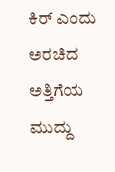ಕಿರ್ ಎಂದು ಅರಚಿದ ಅತ್ತಿಗೆಯ ಮುದ್ದು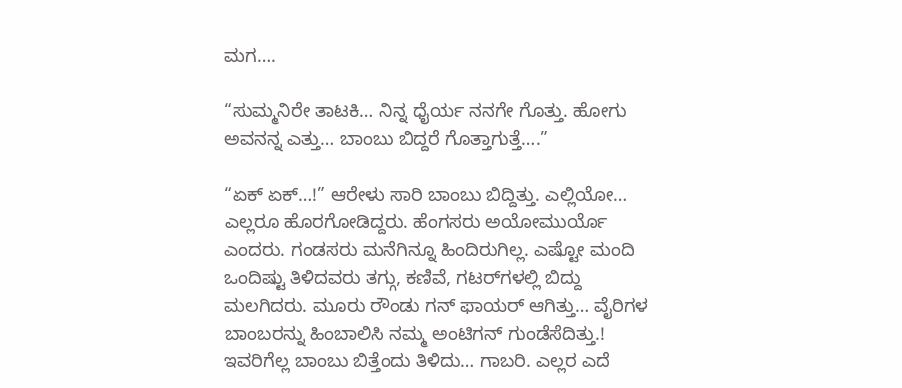ಮಗ….

“ಸುಮ್ಮನಿರೇ ತಾಟಕಿ… ನಿನ್ನ ಧೈರ್ಯ ನನಗೇ ಗೊತ್ತು. ಹೋಗು ಅವನನ್ನ ಎತ್ತು… ಬಾಂಬು ಬಿದ್ದರೆ ಗೊತ್ತಾಗುತ್ತೆ….”

“ಏಕ್ ಏಕ್…!” ಆರೇಳು ಸಾರಿ ಬಾಂಬು ಬಿದ್ದಿತ್ತು. ಎಲ್ಲಿಯೋ… ಎಲ್ಲರೂ ಹೊರಗೋಡಿದ್ದರು. ಹೆಂಗಸರು ಅಯೋಮುರ್ಯೊ ಎಂದರು. ಗಂಡಸರು ಮನೆಗಿನ್ನೂ ಹಿಂದಿರುಗಿಲ್ಲ. ಎಷ್ಟೋ ಮಂದಿ ಒಂದಿಷ್ಟು ತಿಳಿದವರು ತಗ್ಗು, ಕಣಿವೆ, ಗಟರ್‌ಗಳಲ್ಲಿ ಬಿದ್ದು ಮಲಗಿದರು. ಮೂರು ರೌಂಡು ಗನ್ ಫಾಯರ್ ಆಗಿತ್ತು… ವೈರಿಗಳ ಬಾಂಬರನ್ನು ಹಿಂಬಾಲಿಸಿ ನಮ್ಮ ಅಂಟಿಗನ್‌ ಗುಂಡೆಸೆದಿತ್ತು.! ಇವರಿಗೆಲ್ಲ ಬಾಂಬು ಬಿತ್ತೆಂದು ತಿಳಿದು… ಗಾಬರಿ. ಎಲ್ಲರ ಎದೆ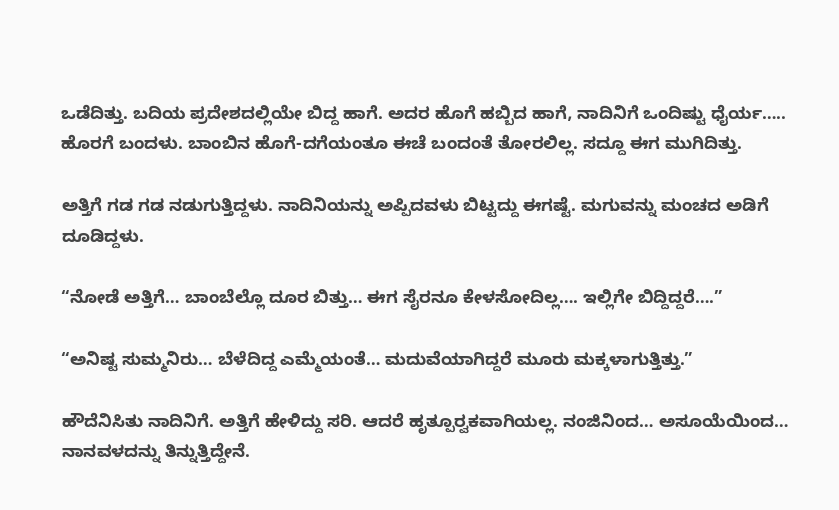ಒಡೆದಿತ್ತು. ಬದಿಯ ಪ್ರದೇಶದಲ್ಲಿಯೇ ಬಿದ್ದ ಹಾಗೆ. ಅದರ ಹೊಗೆ ಹಬ್ಬಿದ ಹಾಗೆ, ನಾದಿನಿಗೆ ಒಂದಿಷ್ಟು ಧೈರ್ಯ….. ಹೊರಗೆ ಬಂದಳು. ಬಾಂಬಿನ ಹೊಗೆ-ದಗೆಯಂತೂ ಈಚೆ ಬಂದಂತೆ ತೋರಲಿಲ್ಲ. ಸದ್ದೂ ಈಗ ಮುಗಿದಿತ್ತು.

ಅತ್ತಿಗೆ ಗಡ ಗಡ ನಡುಗುತ್ತಿದ್ದಳು. ನಾದಿನಿಯನ್ನು ಅಪ್ಪಿದವಳು ಬಿಟ್ಟದ್ದು ಈಗಷ್ಟೆ. ಮಗುವನ್ನು ಮಂಚದ ಅಡಿಗೆ ದೂಡಿದ್ದಳು.

“ನೋಡೆ ಅತ್ತಿಗೆ… ಬಾಂಬೆಲ್ಲೊ ದೂರ ಬಿತ್ತು… ಈಗ ಸೈರನೂ ಕೇಳಸೋದಿಲ್ಲ…. ಇಲ್ಲಿಗೇ ಬಿದ್ದಿದ್ದರೆ….”

“ಅನಿಷ್ಟ ಸುಮ್ಮನಿರು… ಬೆಳೆದಿದ್ದ ಎಮ್ಮೆಯಂತೆ… ಮದುವೆಯಾಗಿದ್ದರೆ ಮೂರು ಮಕ್ಕಳಾಗುತ್ತಿತ್ತು.”

ಹೌದೆನಿಸಿತು ನಾದಿನಿಗೆ. ಅತ್ತಿಗೆ ಹೇಳಿದ್ದು ಸರಿ. ಆದರೆ ಹೃತ್ಪೂರ್‍ವಕವಾಗಿಯಲ್ಲ. ನಂಜಿನಿಂದ… ಅಸೂಯೆಯಿಂದ… ನಾನವಳದನ್ನು ತಿನ್ನುತ್ತಿದ್ದೇನೆ.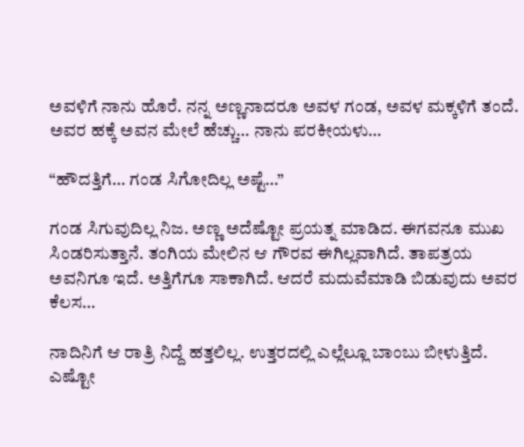ಅವಳಿಗೆ ನಾನು ಹೊರೆ. ನನ್ನ ಅಣ್ಣನಾದರೂ ಅವಳ ಗಂಡ, ಅವಳ ಮಕ್ಕಳಿಗೆ ತಂದೆ. ಅವರ ಹಕ್ಕೆ ಅವನ ಮೇಲೆ ಹೆಚ್ಚು… ನಾನು ಪರಕೀಯಳು…

“ಹೌದತ್ತಿಗೆ… ಗಂಡ ಸಿಗೋದಿಲ್ಲ ಅಷ್ಟೆ…”

ಗಂಡ ಸಿಗುವುದಿಲ್ಲ ನಿಜ. ಅಣ್ಣ ಅದೆಷ್ಟೋ ಪ್ರಯತ್ನ ಮಾಡಿದ. ಈಗವನೂ ಮುಖ ಸಿಂಡರಿಸುತ್ತಾನೆ. ತಂಗಿಯ ಮೇಲಿನ ಆ ಗೌರವ ಈಗಿಲ್ಲವಾಗಿದೆ. ತಾಪತ್ರಯ ಅವನಿಗೂ ಇದೆ. ಅತ್ತಿಗೆಗೂ ಸಾಕಾಗಿದೆ. ಆದರೆ ಮದುವೆಮಾಡಿ ಬಿಡುವುದು ಅವರ ಕೆಲಸ…

ನಾದಿನಿಗೆ ಆ ರಾತ್ರಿ ನಿದ್ದೆ ಹತ್ತಲಿಲ್ಲ. ಉತ್ತರದಲ್ಲಿ ಎಲ್ಲೆಲ್ಲೂ ಬಾಂಬು ಬೀಳುತ್ತಿದೆ. ಎಷ್ಟೋ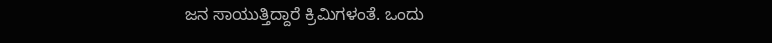ಜನ ಸಾಯುತ್ತಿದ್ದಾರೆ ಕ್ರಿಮಿಗಳಂತೆ. ಒಂದು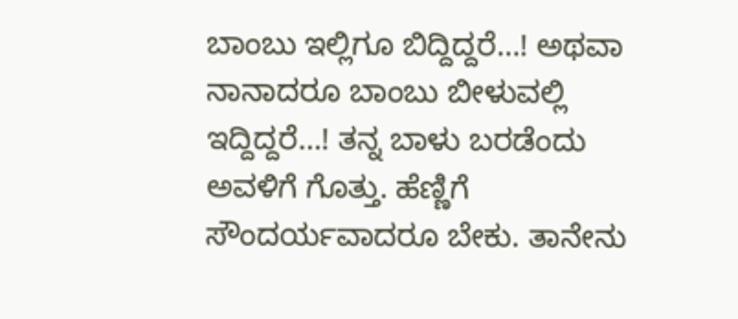ಬಾಂಬು ಇಲ್ಲಿಗೂ ಬಿದ್ದಿದ್ದರೆ…! ಅಥವಾ ನಾನಾದರೂ ಬಾಂಬು ಬೀಳುವಲ್ಲಿ ಇದ್ದಿದ್ದರೆ…! ತನ್ನ ಬಾಳು ಬರಡೆಂದು ಅವಳಿಗೆ ಗೊತ್ತು. ಹೆಣ್ಣಿಗೆ ಸೌಂದರ್ಯವಾದರೂ ಬೇಕು. ತಾನೇನು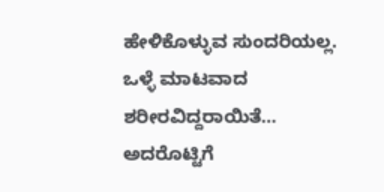ಹೇಳಿಕೊಳ್ಳುವ ಸುಂದರಿಯಲ್ಲ. ಒಳ್ಳೆ ಮಾಟವಾದ ಶರೀರವಿದ್ದರಾಯಿತೆ… ಅದರೊಟ್ಟಿಗೆ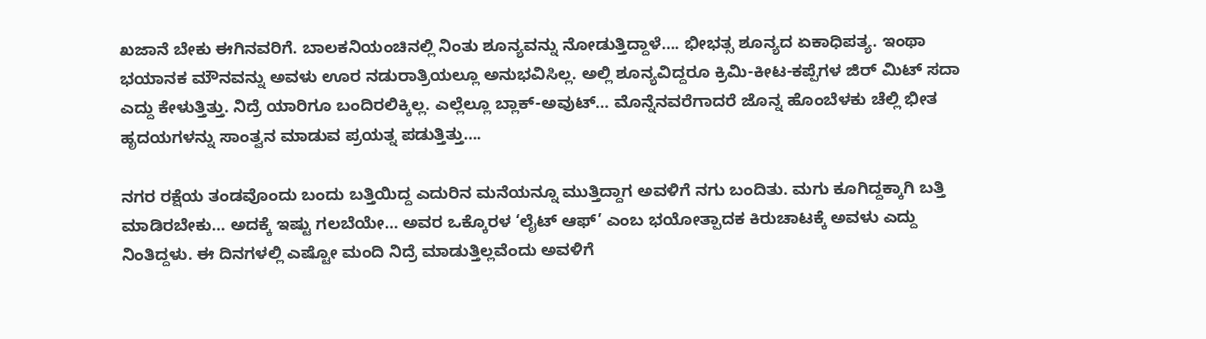ಖಜಾನೆ ಬೇಕು ಈಗಿನವರಿಗೆ. ಬಾಲಕನಿಯಂಚಿನಲ್ಲಿ ನಿಂತು ಶೂನ್ಯವನ್ನು ನೋಡುತ್ತಿದ್ದಾಳೆ…. ಭೀಭತ್ಸ ಶೂನ್ಯದ ಏಕಾಧಿಪತ್ಯ. ಇಂಥಾ ಭಯಾನಕ ಮೌನವನ್ನು ಅವಳು ಊರ ನಡುರಾತ್ರಿಯಲ್ಲೂ ಅನುಭವಿಸಿಲ್ಲ. ಅಲ್ಲಿ ಶೂನ್ಯವಿದ್ದರೂ ಕ್ರಿಮಿ-ಕೀಟ-ಕಪ್ಪೆಗಳ ಜಿರ್ ಮಿಟ್ ಸದಾ ಎದ್ದು ಕೇಳುತ್ತಿತ್ತು. ನಿದ್ರೆ ಯಾರಿಗೂ ಬಂದಿರಲಿಕ್ಕಿಲ್ಲ. ಎಲ್ಲೆಲ್ಲೂ ಬ್ಲಾಕ್-ಅವುಟ್… ಮೊನ್ನೆನವರೆಗಾದರೆ ಜೊನ್ನ ಹೊಂಬೆಳಕು ಚೆಲ್ಲಿ ಭೀತ ಹೃದಯಗಳನ್ನು ಸಾಂತ್ವನ ಮಾಡುವ ಪ್ರಯತ್ನ ಪಡುತ್ತಿತ್ತು….

ನಗರ ರಕ್ಷೆಯ ತಂಡವೊಂದು ಬಂದು ಬತ್ತಿಯಿದ್ದ ಎದುರಿನ ಮನೆಯನ್ನೂ ಮುತ್ತಿದ್ದಾಗ ಅವಳಿಗೆ ನಗು ಬಂದಿತು. ಮಗು ಕೂಗಿದ್ದಕ್ಕಾಗಿ ಬತ್ತಿ ಮಾಡಿರಬೇಕು… ಅದಕ್ಕೆ ಇಷ್ಟು ಗಲಬೆಯೇ… ಅವರ ಒಕ್ಕೊರಳ ‘ಲೈಟ್ ಆಫ್’ ಎಂಬ ಭಯೋತ್ಪಾದಕ ಕಿರುಚಾಟಕ್ಕೆ ಅವಳು ಎದ್ದು ನಿಂತಿದ್ದಳು. ಈ ದಿನಗಳಲ್ಲಿ ಎಷ್ಟೋ ಮಂದಿ ನಿದ್ರೆ ಮಾಡುತ್ತಿಲ್ಲವೆಂದು ಅವಳಿಗೆ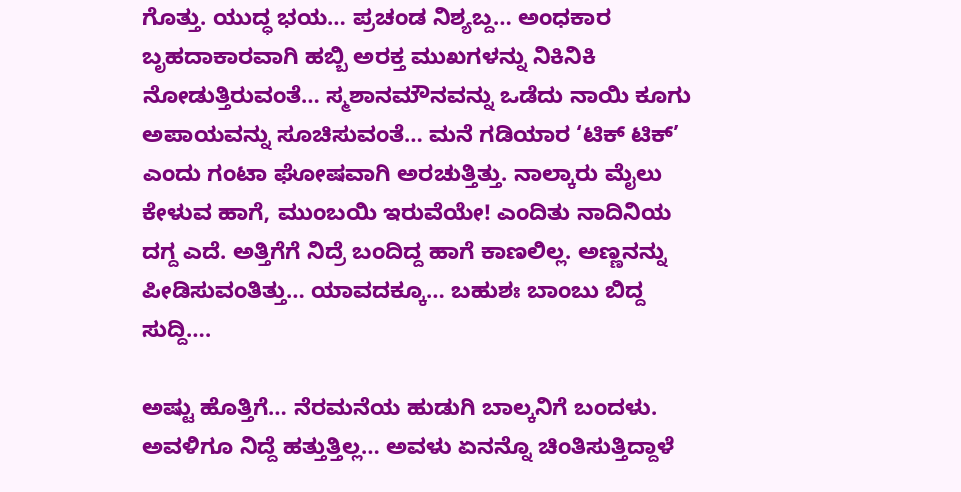ಗೊತ್ತು. ಯುದ್ಧ ಭಯ… ಪ್ರಚಂಡ ನಿಶ್ಯಬ್ದ… ಅಂಧಕಾರ ಬೃಹದಾಕಾರವಾಗಿ ಹಬ್ಬಿ ಅರಕ್ತ ಮುಖಗಳನ್ನು ನಿಕಿನಿಕಿ ನೋಡುತ್ತಿರುವಂತೆ… ಸ್ಮಶಾನಮೌನವನ್ನು ಒಡೆದು ನಾಯಿ ಕೂಗು ಅಪಾಯವನ್ನು ಸೂಚಿಸುವಂತೆ… ಮನೆ ಗಡಿಯಾರ ‘ಟಿಕ್ ಟಿಕ್’ ಎಂದು ಗಂಟಾ ಘೋಷವಾಗಿ ಅರಚುತ್ತಿತ್ತು. ನಾಲ್ಕಾರು ಮೈಲು ಕೇಳುವ ಹಾಗೆ, ಮುಂಬಯಿ ಇರುವೆಯೇ! ಎಂದಿತು ನಾದಿನಿಯ ದಗ್ದ ಎದೆ. ಅತ್ತಿಗೆಗೆ ನಿದ್ರೆ ಬಂದಿದ್ದ ಹಾಗೆ ಕಾಣಲಿಲ್ಲ. ಅಣ್ಣನನ್ನು ಪೀಡಿಸುವಂತಿತ್ತು… ಯಾವದಕ್ಕೂ… ಬಹುಶಃ ಬಾಂಬು ಬಿದ್ದ ಸುದ್ದಿ….

ಅಷ್ಟು ಹೊತ್ತಿಗೆ… ನೆರಮನೆಯ ಹುಡುಗಿ ಬಾಲ್ಕನಿಗೆ ಬಂದಳು. ಅವಳಿಗೂ ನಿದ್ದೆ ಹತ್ತುತ್ತಿಲ್ಲ… ಅವಳು ಏನನ್ನೊ ಚಿಂತಿಸುತ್ತಿದ್ದಾಳೆ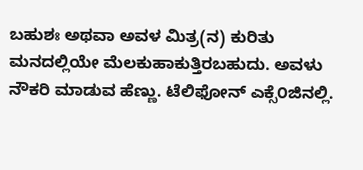ಬಹುಶಃ ಅಥವಾ ಅವಳ ಮಿತ್ರ(ನ) ಕುರಿತು ಮನದಲ್ಲಿಯೇ ಮೆಲಕುಹಾಕುತ್ತಿರಬಹುದು. ಅವಳು ನೌಕರಿ ಮಾಡುವ ಹೆಣ್ಣು. ಟೆಲಿಫೋನ್ ಎಕ್ಸೆ೦ಜಿನಲ್ಲಿ.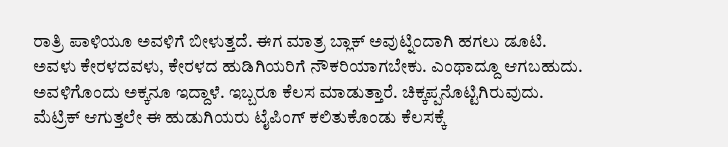ರಾತ್ರಿ ಪಾಳಿಯೂ ಅವಳಿಗೆ ಬೀಳುತ್ತದೆ. ಈಗ ಮಾತ್ರ ಬ್ಲಾಕ್ ಅವುಟ್ನಿಂದಾಗಿ ಹಗಲು ಡೂಟಿ. ಅವಳು ಕೇರಳದವಳು, ಕೇರಳದ ಹುಡಿಗಿಯರಿಗೆ ನೌಕರಿಯಾಗಬೇಕು. ಎಂಥಾದ್ದೂ ಆಗಬಹುದು. ಅವಳಿಗೊಂದು ಅಕ್ಕನೂ ಇದ್ದಾಳೆ. ಇಬ್ಬರೂ ಕೆಲಸ ಮಾಡುತ್ತಾರೆ. ಚಿಕ್ಕಪ್ಪನೊಟ್ಟಿಗಿರುವುದು. ಮೆಟ್ರಿಕ್‌ ಆಗುತ್ತಲೇ ಈ ಹುಡುಗಿಯರು ಟೈಪಿಂಗ್ ಕಲಿತುಕೊಂಡು ಕೆಲಸಕ್ಕೆ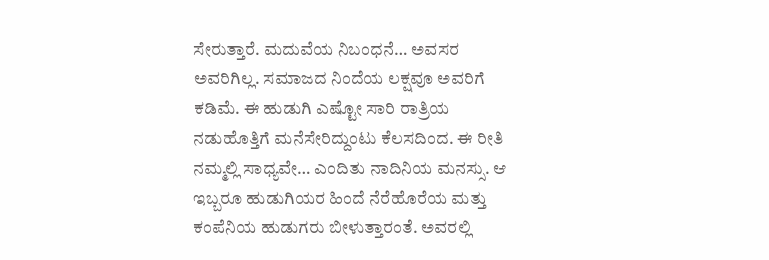ಸೇರುತ್ತಾರೆ. ಮದುವೆಯ ನಿಬಂಧನೆ… ಅವಸರ ಅವರಿಗಿಲ್ಲ. ಸಮಾಜದ ನಿಂದೆಯ ಲಕ್ಷವೂ ಅವರಿಗೆ ಕಡಿಮೆ. ಈ ಹುಡುಗಿ ಎಷ್ಟೋ ಸಾರಿ ರಾತ್ರಿಯ ನಡುಹೊತ್ತಿಗೆ ಮನೆಸೇರಿದ್ದುಂಟು ಕೆಲಸದಿಂದ. ಈ ರೀತಿ ನಮ್ಮಲ್ಲಿ ಸಾಧ್ಯವೇ… ಎಂದಿತು ನಾದಿನಿಯ ಮನಸ್ಸು. ಆ ಇಬ್ಬರೂ ಹುಡುಗಿಯರ ಹಿಂದೆ ನೆರೆಹೊರೆಯ ಮತ್ತು ಕಂಪೆನಿಯ ಹುಡುಗರು ಬೀಳುತ್ತಾರಂತೆ. ಅವರಲ್ಲಿ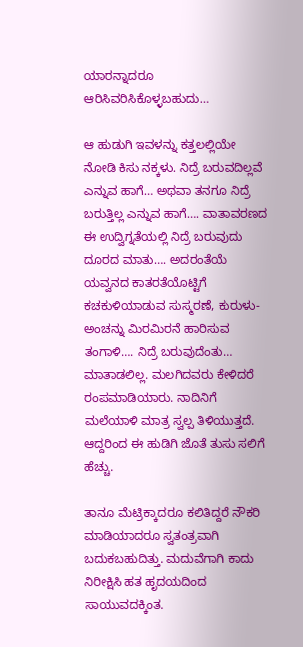ಯಾರನ್ನಾದರೂ ಆರಿಸಿವರಿಸಿಕೊಳ್ಳಬಹುದು…

ಆ ಹುಡುಗಿ ಇವಳನ್ನು ಕತ್ತಲಲ್ಲಿಯೇ ನೋಡಿ ಕಿಸು ನಕ್ಕಳು. ನಿದ್ರೆ ಬರುವದಿಲ್ಲವೆ ಎನ್ನುವ ಹಾಗೆ… ಅಥವಾ ತನಗೂ ನಿದ್ರೆ ಬರುತ್ತಿಲ್ಲ ಎನ್ನುವ ಹಾಗೆ…. ವಾತಾವರಣದ ಈ ಉದ್ವಿಗ್ನತೆಯಲ್ಲಿ ನಿದ್ರೆ ಬರುವುದು ದೂರದ ಮಾತು…. ಅದರಂತೆಯೆ ಯವ್ವನದ ಕಾತರತೆಯೊಟ್ಟಿಗೆ ಕಚಕುಳಿಯಾಡುವ ಸುಸ್ಮರಣೆ, ಕುರುಳು-ಅಂಚನ್ನು ಮಿರಮಿರನೆ ಹಾರಿಸುವ ತಂಗಾಳಿ…. ನಿದ್ರೆ ಬರುವುದೆಂತು… ಮಾತಾಡಲಿಲ್ಲ. ಮಲಗಿದವರು ಕೇಳಿದರೆ ರಂಪಮಾಡಿಯಾರು. ನಾದಿನಿಗೆ ಮಲೆಯಾಳಿ ಮಾತ್ರ ಸ್ವಲ್ಪ ತಿಳಿಯುತ್ತದೆ. ಆದ್ದರಿಂದ ಈ ಹುಡಿಗಿ ಜೊತೆ ತುಸು ಸಲಿಗೆ ಹೆಚ್ಚು.

ತಾನೂ ಮೆಟ್ರಿಕ್ಕಾದರೂ ಕಲಿತಿದ್ದರೆ ನೌಕರಿ ಮಾಡಿಯಾದರೂ ಸ್ವತಂತ್ರವಾಗಿ ಬದುಕಬಹುದಿತ್ತು. ಮದುವೆಗಾಗಿ ಕಾದು ನಿರೀಕ್ಷಿಸಿ ಹತ ಹೃದಯದಿಂದ ಸಾಯುವದಕ್ಕಿಂತ.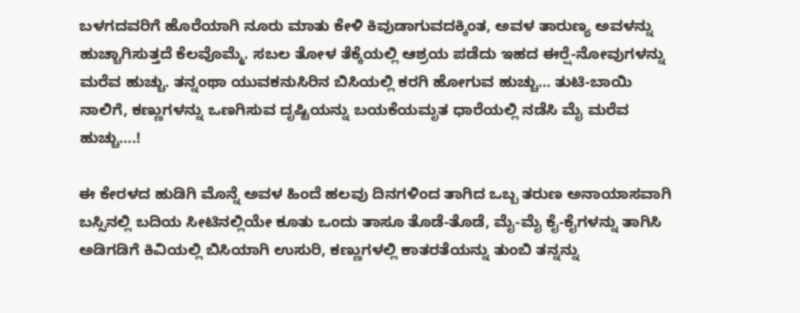ಬಳಗದವರಿಗೆ ಹೊರೆಯಾಗಿ ನೂರು ಮಾತು ಕೇಳಿ ಕಿವುಡಾಗುವದಕ್ಕಿಂತ, ಅವಳ ತಾರುಣ್ಯ ಅವಳನ್ನು ಹುಚ್ಚಾಗಿಸುತ್ತದೆ ಕೆಲವೊಮ್ಮೆ. ಸಬಲ ತೋಳ ತೆಕ್ಕೆಯಲ್ಲಿ ಆಶ್ರಯ ಪಡೆದು ಇಹದ ಈರ್‍ಷೆ-ನೋವುಗಳನ್ನು ಮರೆವ ಹುಚ್ಚು. ತನ್ನಂಥಾ ಯುವಕನುಸಿರಿನ ಬಿಸಿಯಲ್ಲಿ ಕರಗಿ ಹೋಗುವ ಹುಚ್ಚು… ತುಟಿ-ಬಾಯಿ ನಾಲಿಗೆ, ಕಣ್ಣುಗಳನ್ನು ಒಣಗಿಸುವ ದೃಷ್ಟಿಯನ್ನು ಬಯಕೆಯಮೃತ ಧಾರೆಯಲ್ಲಿ ನಡೆಸಿ ಮೈ ಮರೆವ ಹುಚ್ಚು….!

ಈ ಕೇರಳದ ಹುಡಿಗಿ ಮೊನ್ನೆ ಅವಳ ಹಿಂದೆ ಹಲವು ದಿನಗಳಿಂದ ತಾಗಿದ ಒಬ್ಬ ತರುಣ ಅನಾಯಾಸವಾಗಿ ಬಸ್ಸಿನಲ್ಲಿ ಬದಿಯ ಸೀಟಿನಲ್ಲಿಯೇ ಕೂತು ಒಂದು ತಾಸೂ ತೊಡೆ-ತೊಡೆ, ಮೈ-ಮೈ ಕೈ-ಕೈಗಳನ್ನು ತಾಗಿಸಿ ಅಡಿಗಡಿಗೆ ಕಿವಿಯಲ್ಲಿ ಬಿಸಿಯಾಗಿ ಉಸುರಿ, ಕಣ್ಣುಗಳಲ್ಲಿ ಕಾತರತೆಯನ್ನು ತುಂಬಿ ತನ್ನನ್ನು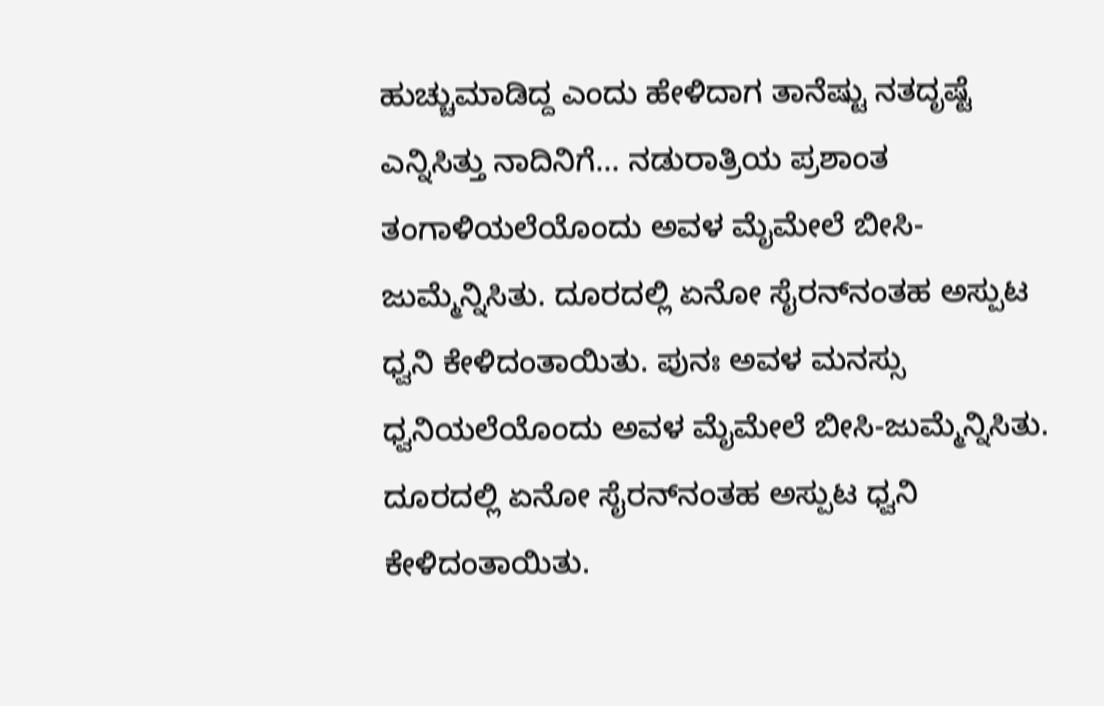ಹುಚ್ಚುಮಾಡಿದ್ದ ಎಂದು ಹೇಳಿದಾಗ ತಾನೆಷ್ಟು ನತದೃಷ್ಟೆ ಎನ್ನಿಸಿತ್ತು ನಾದಿನಿಗೆ… ನಡುರಾತ್ರಿಯ ಪ್ರಶಾಂತ ತಂಗಾಳಿಯಲೆಯೊಂದು ಅವಳ ಮೈಮೇಲೆ ಬೀಸಿ-ಜುಮ್ಮೆನ್ನಿಸಿತು. ದೂರದಲ್ಲಿ ಏನೋ ಸೈರನ್‌ನಂತಹ ಅಸ್ಪುಟ ಧ್ವನಿ ಕೇಳಿದಂತಾಯಿತು. ಪುನಃ ಅವಳ ಮನಸ್ಸು ಧ್ವನಿಯಲೆಯೊಂದು ಅವಳ ಮೈಮೇಲೆ ಬೀಸಿ-ಜುಮ್ಮೆನ್ನಿಸಿತು. ದೂರದಲ್ಲಿ ಏನೋ ಸೈರನ್‌ನಂತಹ ಅಸ್ಪುಟ ಧ್ವನಿ ಕೇಳಿದಂತಾಯಿತು.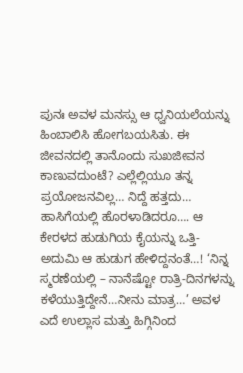ಪುನಃ ಅವಳ ಮನಸ್ಸು ಆ ಧ್ವನಿಯಲೆಯನ್ನು ಹಿಂಬಾಲಿಸಿ ಹೋಗಬಯಸಿತು. ಈ ಜೀವನದಲ್ಲಿ ತಾನೊಂದು ಸುಖಜೀವನ ಕಾಣುವದುಂಟೆ? ಎಲ್ಲೆಲ್ಲಿಯೂ ತನ್ನ ಪ್ರಯೋಜನವಿಲ್ಲ… ನಿದ್ದೆ ಹತ್ತದು… ಹಾಸಿಗೆಯಲ್ಲಿ ಹೊರಳಾಡಿದರೂ…. ಆ ಕೇರಳದ ಹುಡುಗಿಯ ಕೈಯನ್ನು ಒತ್ತಿ-ಅದುಮಿ ಆ ಹುಡುಗ ಹೇಳಿದ್ದನಂತೆ…! ‘ನಿನ್ನ ಸ್ಮರಣೆಯಲ್ಲಿ – ನಾನೆಷ್ಟೋ ರಾತ್ರಿ-ದಿನಗಳನ್ನು ಕಳೆಯುತ್ತಿದ್ದೇನೆ…ನೀನು ಮಾತ್ರ…’ ಅವಳ ಎದೆ ಉಲ್ಲಾಸ ಮತ್ತು ಹಿಗ್ಗಿನಿಂದ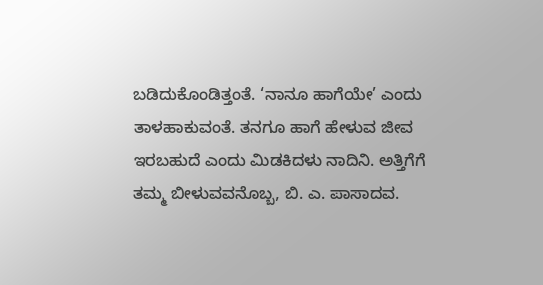ಬಡಿದುಕೊಂಡಿತ್ತಂತೆ. ‘ನಾನೂ ಹಾಗೆಯೇ’ ಎಂದು ತಾಳಹಾಕುವಂತೆ. ತನಗೂ ಹಾಗೆ ಹೇಳುವ ಜೀವ ಇರಬಹುದೆ ಎಂದು ಮಿಡಕಿದಳು ನಾದಿನಿ. ಅತ್ತಿಗೆಗೆ ತಮ್ಮ ಬೀಳುವವನೊಬ್ಬ, ಬಿ. ಎ. ಪಾಸಾದವ.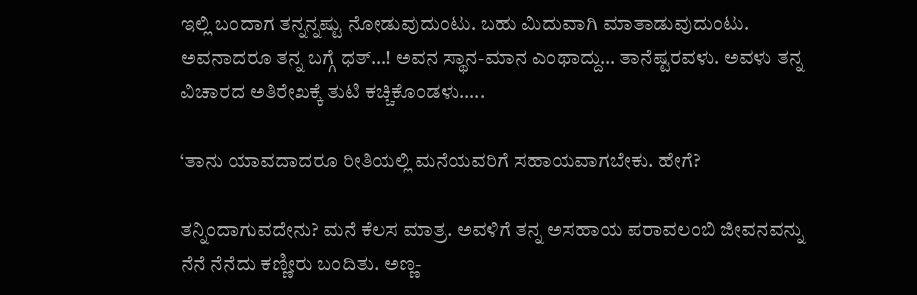ಇಲ್ಲಿ ಬಂದಾಗ ತನ್ನನ್ನಷ್ಟು ನೋಡುವುದುಂಟು. ಬಹು ಮಿದುವಾಗಿ ಮಾತಾಡುವುದುಂಟು. ಅವನಾದರೂ ತನ್ನ ಬಗ್ಗೆ ಧತ್…! ಅವನ ಸ್ಥಾನ-ಮಾನ ಎಂಥಾದ್ದು… ತಾನೆಷ್ಟರವಳು. ಅವಳು ತನ್ನ ವಿಚಾರದ ಅತಿರೇಖಕ್ಕೆ ತುಟಿ ಕಚ್ಚಿಕೊಂಡಳು…..

‘ತಾನು ಯಾವದಾದರೂ ರೀತಿಯಲ್ಲಿ ಮನೆಯವರಿಗೆ ಸಹಾಯವಾಗಬೇಕು. ಹೇಗೆ?

ತನ್ನಿಂದಾಗುವದೇನು? ಮನೆ ಕೆಲಸ ಮಾತ್ರ. ಅವಳಿಗೆ ತನ್ನ ಅಸಹಾಯ ಪರಾವಲಂಬಿ ಜೀವನವನ್ನು ನೆನೆ ನೆನೆದು ಕಣ್ಣೀರು ಬಂದಿತು. ಅಣ್ಣ-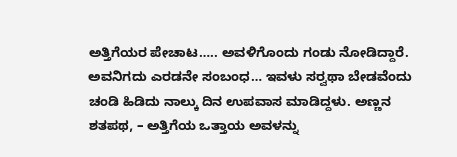ಅತ್ತಿಗೆಯರ ಪೇಚಾಟ….. ಅವಳಿಗೊಂದು ಗಂಡು ನೋಡಿದ್ದಾರೆ. ಅವನಿಗದು ಎರಡನೇ ಸಂಬಂಧ… ಇವಳು ಸರ್‍ವಥಾ ಬೇಡವೆಂದು ಚಂಡಿ ಹಿಡಿದು ನಾಲ್ಕು ದಿನ ಉಪವಾಸ ಮಾಡಿದ್ದಳು. ಅಣ್ಣನ ಶತಪಥ, – ಅತ್ತಿಗೆಯ ಒತ್ತಾಯ ಅವಳನ್ನು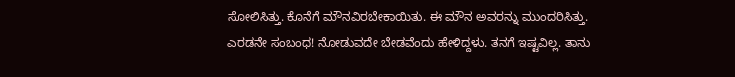ಸೋಲಿಸಿತ್ತು. ಕೊನೆಗೆ ಮೌನವಿರಬೇಕಾಯಿತು. ಈ ಮೌನ ಅವರನ್ನು ಮುಂದರಿಸಿತ್ತು. ಎರಡನೇ ಸಂಬಂಧ! ನೋಡುವದೇ ಬೇಡವೆಂದು ಹೇಳಿದ್ದಳು. ತನಗೆ ಇಷ್ಟವಿಲ್ಲ. ತಾನು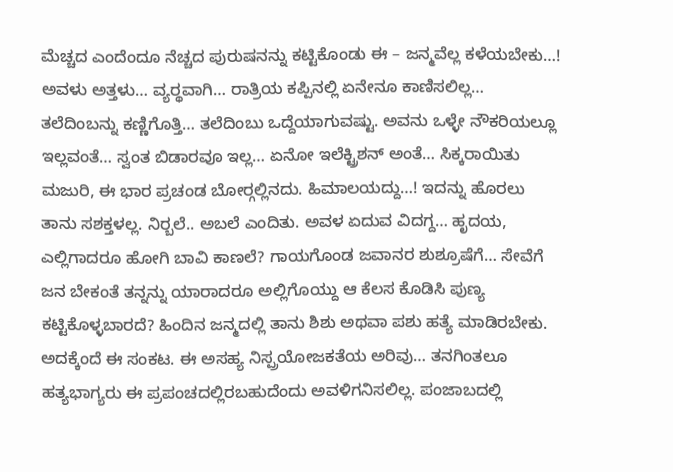ಮೆಚ್ಚದ ಎಂದೆಂದೂ ನೆಚ್ಚದ ಪುರುಷನನ್ನು ಕಟ್ಟಿಕೊಂಡು ಈ – ಜನ್ಮವೆಲ್ಲ ಕಳೆಯಬೇಕು…! ಅವಳು ಅತ್ತಳು… ವ್ಯರ್‍ಥವಾಗಿ… ರಾತ್ರಿಯ ಕಪ್ಪಿನಲ್ಲಿ ಏನೇನೂ ಕಾಣಿಸಲಿಲ್ಲ… ತಲೆದಿಂಬನ್ನು ಕಣ್ಣಿಗೊತ್ತಿ… ತಲೆದಿಂಬು ಒದ್ದೆಯಾಗುವಷ್ಟು. ಅವನು ಒಳ್ಳೇ ನೌಕರಿಯಲ್ಲೂ ಇಲ್ಲವಂತೆ… ಸ್ವಂತ ಬಿಡಾರವೂ ಇಲ್ಲ… ಏನೋ ಇಲೆಕ್ಟ್ರಿಶನ್ ಅಂತೆ… ಸಿಕ್ಕರಾಯಿತು ಮಜುರಿ, ಈ ಭಾರ ಪ್ರಚಂಡ ಬೋರ್‍ಗಲ್ಲಿನದು. ಹಿಮಾಲಯದ್ದು…! ಇದನ್ನು ಹೊರಲು ತಾನು ಸಶಕ್ತಳಲ್ಲ. ನಿರ್‍ಬಲೆ.. ಅಬಲೆ ಎಂದಿತು. ಅವಳ ಏದುವ ವಿದಗ್ದ… ಹೃದಯ, ಎಲ್ಲಿಗಾದರೂ ಹೋಗಿ ಬಾವಿ ಕಾಣಲೆ? ಗಾಯಗೊಂಡ ಜವಾನರ ಶುಶ್ರೂಷೆಗೆ… ಸೇವೆಗೆ ಜನ ಬೇಕಂತೆ ತನ್ನನ್ನು ಯಾರಾದರೂ ಅಲ್ಲಿಗೊಯ್ದು ಆ ಕೆಲಸ ಕೊಡಿಸಿ ಪುಣ್ಯ ಕಟ್ಟಿಕೊಳ್ಳಬಾರದೆ? ಹಿಂದಿನ ಜನ್ಮದಲ್ಲಿ ತಾನು ಶಿಶು ಅಥವಾ ಪಶು ಹತ್ಯೆ ಮಾಡಿರಬೇಕು. ಅದಕ್ಕೆಂದೆ ಈ ಸಂಕಟ. ಈ ಅಸಹ್ಯ ನಿಸ್ಪ್ರಯೋಜಕತೆಯ ಅರಿವು… ತನಗಿಂತಲೂ ಹತ್ಯಭಾಗ್ಯರು ಈ ಪ್ರಪಂಚದಲ್ಲಿರಬಹುದೆಂದು ಅವಳಿಗನಿಸಲಿಲ್ಲ. ಪಂಜಾಬದಲ್ಲಿ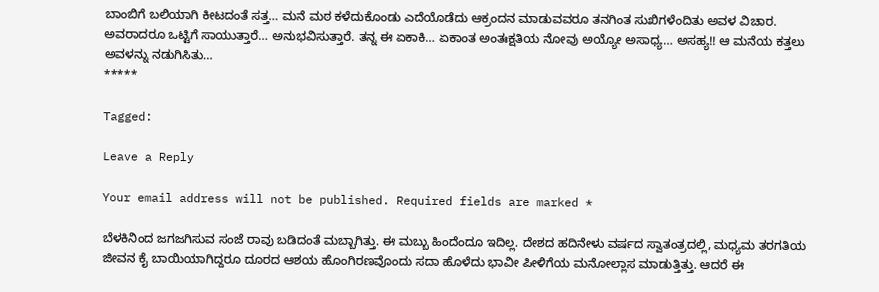ಬಾಂಬಿಗೆ ಬಲಿಯಾಗಿ ಕೀಟದಂತೆ ಸತ್ತ… ಮನೆ ಮಠ ಕಳೆದುಕೊಂಡು ಎದೆಯೊಡೆದು ಆಕ್ರಂದನ ಮಾಡುವವರೂ ತನಗಿಂತ ಸುಖಿಗಳೆಂದಿತು ಅವಳ ವಿಚಾರ. ಅವರಾದರೂ ಒಟ್ಟಿಗೆ ಸಾಯುತ್ತಾರೆ… ಅನುಭವಿಸುತ್ತಾರೆ. ತನ್ನ ಈ ಏಕಾಕಿ… ಏಕಾಂತ ಅಂತಃಕ್ಷತಿಯ ನೋವು ಅಯ್ಯೋ ಅಸಾಧ್ಯ… ಅಸಹ್ಯ!! ಆ ಮನೆಯ ಕತ್ತಲು ಅವಳನ್ನು ನಡುಗಿಸಿತು…
*****

Tagged:

Leave a Reply

Your email address will not be published. Required fields are marked *

ಬೆಳಕಿನಿಂದ ಜಗಜಗಿಸುವ ಸಂಜೆ ರಾವು ಬಡಿದಂತೆ ಮಬ್ಬಾಗಿತ್ತು. ಈ ಮಬ್ಬು ಹಿಂದೆಂದೂ ಇದಿಲ್ಲ. ದೇಶದ ಹದಿನೇಳು ವರ್ಷದ ಸ್ವಾತಂತ್ರದಲ್ಲಿ, ಮಧ್ಯಮ ತರಗತಿಯ ಜೀವನ ಕೈ ಬಾಯಿಯಾಗಿದ್ದರೂ ದೂರದ ಆಶಯ ಹೊಂಗಿರಣವೊಂದು ಸದಾ ಹೊಳೆದು ಭಾವೀ ಪೀಳಿಗೆಯ ಮನೋಲ್ಲಾಸ ಮಾಡುತ್ತಿತ್ತು. ಆದರೆ ಈ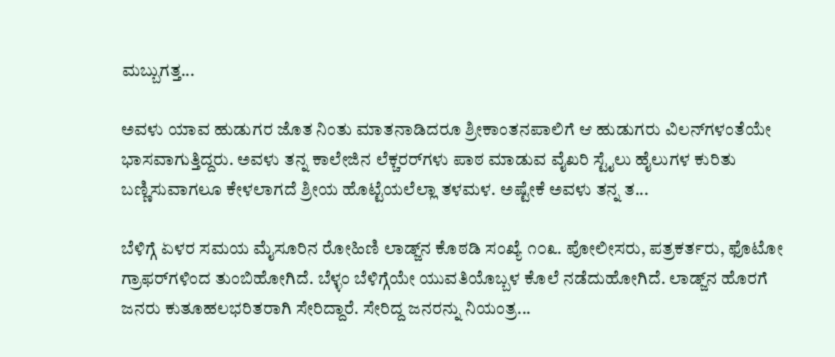ಮಬ್ಬುಗತ್ತ...

ಅವಳು ಯಾವ ಹುಡುಗರ ಜೊತ ನಿಂತು ಮಾತನಾಡಿದರೂ ಶ್ರೀಕಾಂತನಪಾಲಿಗೆ ಆ ಹುಡುಗರು ವಿಲನ್‌ಗಳಂತೆಯೇ ಭಾಸವಾಗುತ್ತಿದ್ದರು. ಅವಳು ತನ್ನ ಕಾಲೇಜಿನ ಲೆಕ್ಚರರ್‌ಗಳು ಪಾಠ ಮಾಡುವ ವೈಖರಿ ಸ್ಟೈಲು ಹೈಲುಗಳ ಕುರಿತು ಬಣ್ಣಿಸುವಾಗಲೂ ಕೇಳಲಾಗದೆ ಶ್ರೀಯ ಹೊಟ್ಟೆಯಲೆಲ್ಲಾ ತಳಮಳ. ಅಷ್ಟೇಕೆ ಅವಳು ತನ್ನ ತ...

ಬೆಳಿಗ್ಗೆ ಏಳರ ಸಮಯ ಮೈಸೂರಿನ ರೋಹಿಣಿ ಲಾಡ್ಜ್‌ನ ಕೊಠಡಿ ಸಂಖ್ಯೆ ೧೦೩. ಪೋಲೀಸರು, ಪತ್ರಕರ್ತರು, ಫೊಟೋ ಗ್ರಾಫರ್‌ಗಳಿಂದ ತುಂಬಿಹೋಗಿದೆ. ಬೆಳ್ಳಂ ಬೆಳಿಗ್ಗೆಯೇ ಯುವತಿಯೊಬ್ಬಳ ಕೊಲೆ ನಡೆದುಹೋಗಿದೆ. ಲಾಡ್ಜ್‌ನ ಹೊರಗೆ ಜನರು ಕುತೂಹಲಭರಿತರಾಗಿ ಸೇರಿದ್ದಾರೆ. ಸೇರಿದ್ದ ಜನರನ್ನು ನಿಯಂತ್ರ...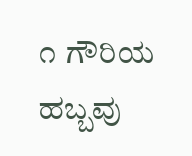೧ ಗೌರಿಯ ಹಬ್ಬವು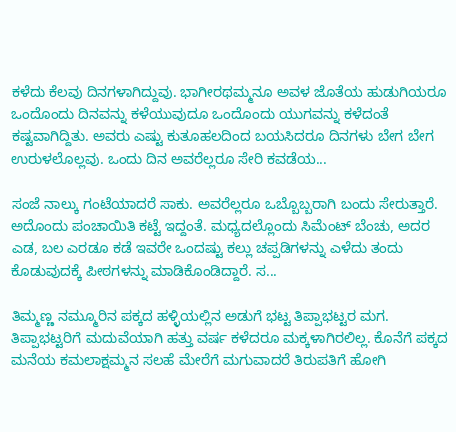ಕಳೆದು ಕೆಲವು ದಿನಗಳಾಗಿದ್ದುವು. ಭಾಗೀರಥಮ್ಮನೂ ಅವಳ ಜೊತೆಯ ಹುಡುಗಿಯರೂ ಒಂದೊಂದು ದಿನವನ್ನು ಕಳೆಯುವುದೂ ಒಂದೊಂದು ಯುಗವನ್ನು ಕಳೆದಂತೆ ಕಷ್ಟವಾಗಿದ್ದಿತು. ಅವರು ಎಷ್ಟು ಕುತೂಹಲದಿಂದ ಬಯಸಿದರೂ ದಿನಗಳು ಬೇಗ ಬೇಗ ಉರುಳಲೊಲ್ಲವು. ಒಂದು ದಿನ ಅವರೆಲ್ಲರೂ ಸೇರಿ ಕವಡೆಯ...

ಸಂಜೆ ನಾಲ್ಕು ಗಂಟೆಯಾದರೆ ಸಾಕು. ಅವರೆಲ್ಲರೂ ಒಬ್ಬೊಬ್ಬರಾಗಿ ಬಂದು ಸೇರುತ್ತಾರೆ. ಅದೊಂದು ಪಂಚಾಯಿತಿ ಕಟ್ಟೆ ಇದ್ದಂತೆ. ಮಧ್ಯದಲ್ಲೊಂದು ಸಿಮೆಂಟ್ ಬೆಂಚು, ಅದರ ಎಡ, ಬಲ ಎರಡೂ ಕಡೆ ಇವರೇ ಒಂದಷ್ಟು ಕಲ್ಲು ಚಪ್ಪಡಿಗಳನ್ನು ಎಳೆದು ತಂದು ಕೊಡುವುದಕ್ಕೆ ಪೀಠಗಳನ್ನು ಮಾಡಿಕೊಂಡಿದ್ದಾರೆ. ಸ...

ತಿಮ್ಮಣ್ಣ ನಮ್ಮೂರಿನ ಪಕ್ಕದ ಹಳ್ಳಿಯಲ್ಲಿನ ಅಡುಗೆ ಭಟ್ಟ ತಿಪ್ಪಾಭಟ್ಟರ ಮಗ. ತಿಪ್ಪಾಭಟ್ಟರಿಗೆ ಮದುವೆಯಾಗಿ ಹತ್ತು ವರ್ಷ ಕಳೆದರೂ ಮಕ್ಕಳಾಗಿರಲಿಲ್ಲ. ಕೊನೆಗೆ ಪಕ್ಕದ ಮನೆಯ ಕಮಲಾಕ್ಷಮ್ಮನ ಸಲಹೆ ಮೇರೆಗೆ ಮಗುವಾದರೆ ತಿರುಪತಿಗೆ ಹೋಗಿ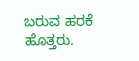ಬರುವ ಹರಕೆ ಹೊತ್ತರು.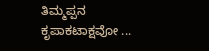ತಿಮ್ಮಪ್ಪನ ಕೃಪಾಕಟಾಕ್ಷವೋ ...